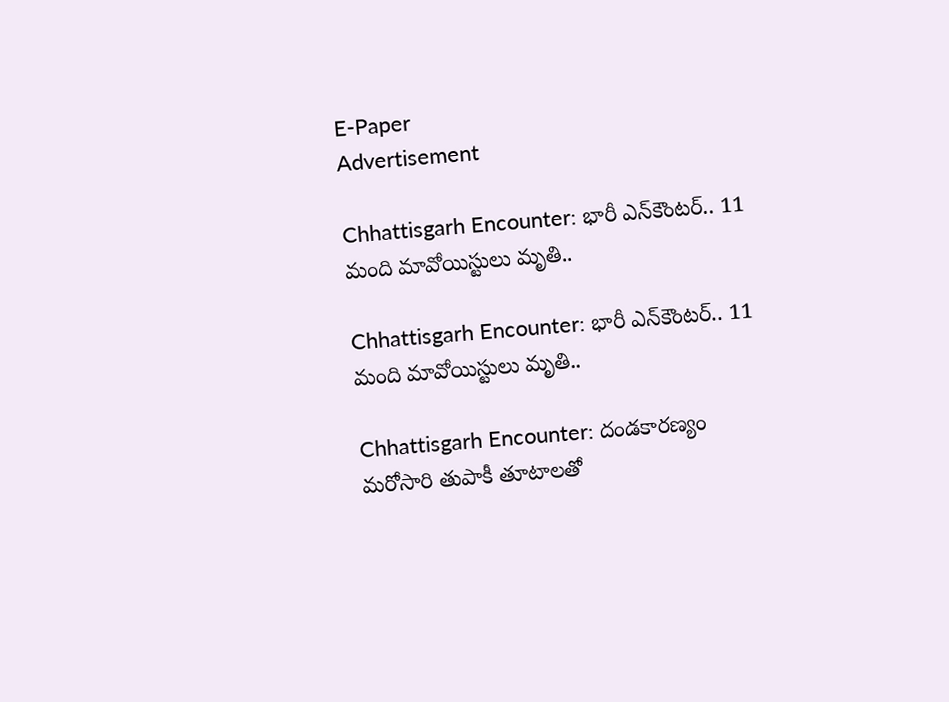E-Paper
Advertisement

Chhattisgarh Encounter: భారీ ఎన్‌కౌంటర్.. 11 మంది మావోయిస్టులు మృతి..

Chhattisgarh Encounter: భారీ ఎన్‌కౌంటర్.. 11 మంది మావోయిస్టులు మృతి..

Chhattisgarh Encounter: దండకారణ్యం మరోసారి తుపాకీ తూటాలతో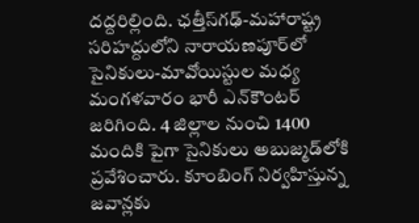దద్దరిల్లింది. ఛత్తీస్‌గఢ్-మహారాష్ట్ర సరిహద్దులోని నారాయణపూర్‌లో సైనికులు-మావోయిస్టుల మధ్య మంగళవారం భారీ ఎన్‌కౌంటర్ జరిగింది. 4 జిల్లాల నుంచి 1400 మందికి పైగా సైనికులు అబుజ్మడ్‌లోకి ప్రవేశించారు. కూంబింగ్ నిర్వహిస్తున్న జవాన్లకు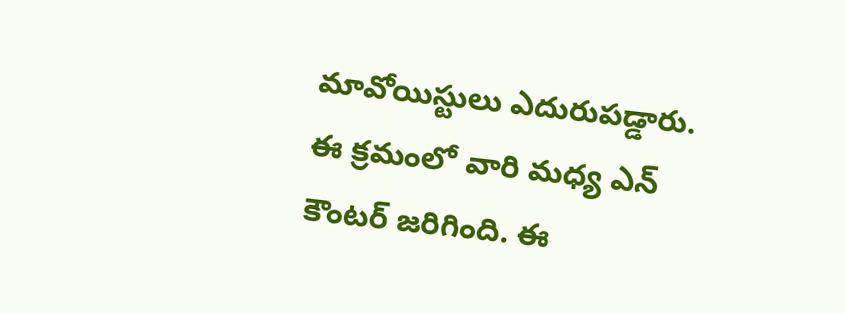మావోయిస్టులు ఎదురుపడ్డారు. ఈ క్రమంలో వారి మధ్య ఎన్ కౌంటర్ జరిగింది. ఈ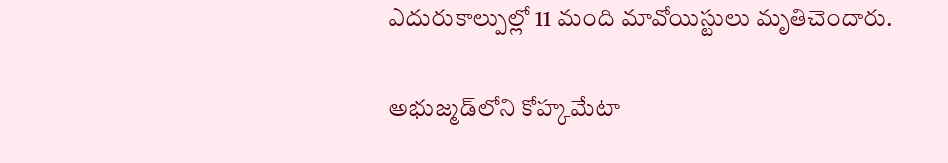ఎదురుకాల్పుల్లో 11 మంది మావోయిస్టులు మృతిచెందారు.

అభుజ్మడ్‌లోని కోహ్కమేటా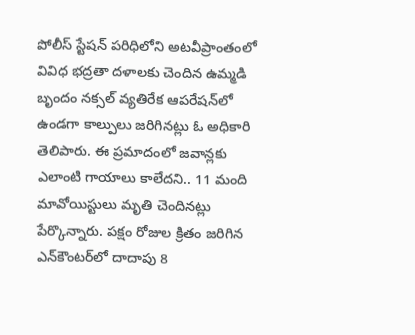పోలీస్ స్టేషన్ పరిధిలోని అటవీప్రాంతంలో వివిధ భద్రతా దళాలకు చెందిన ఉమ్మడి బృందం నక్సల్ వ్యతిరేక ఆపరేషన్‌లో ఉండగా కాల్పులు జరిగినట్లు ఓ అధికారి తెలిపారు. ఈ ప్రమాదంలో జవాన్లకు ఎలాంటి గాయాలు కాలేదని.. 11 మంది మావోయిస్టులు మృతి చెందినట్లు పేర్కొన్నారు. పక్షం రోజుల క్రితం జరిగిన ఎన్‌కౌంటర్‌లో దాదాపు 8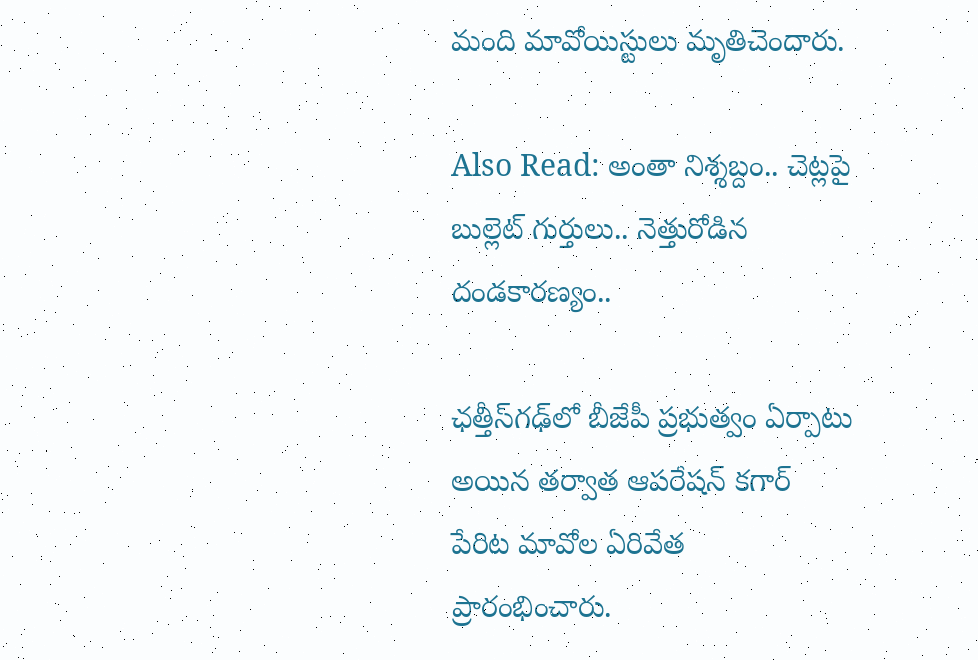మంది మావోయిస్టులు మృతిచెందారు.

Also Read: అంతా నిశ్శబ్దం.. చెట్లపై బుల్లెట్ గుర్తులు.. నెత్తురోడిన దండకారణ్యం..

ఛత్తీస్‌గఢ్‌లో బీజేపీ ప్రభుత్వం ఏర్పాటు అయిన తర్వాత ఆపరేషన్ కగార్ పేరిట మావోల ఏరివేత ప్రారంభించారు.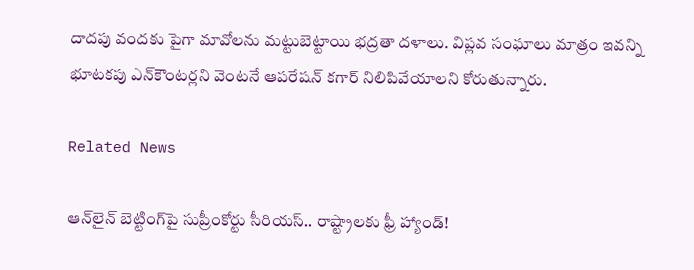దాదపు వందకు పైగా మావోలను మట్టుబెట్టాయి భద్రతా దళాలు. విప్లవ సంఘాలు మాత్రం ఇవన్ని భూటకపు ఎన్‌కౌంటర్లని వెంటనే ఆపరేషన్ కగార్ నిలిపివేయాలని కోరుతున్నారు.

Related News

ఆన్‌లైన్ బెట్టింగ్‌పై సుప్రీంకోర్టు సీరియస్.. రాష్ట్రాలకు ఫ్రీ హ్యాండ్!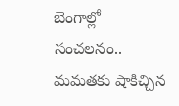బెంగాల్లో సంచలనం.. మమతకు షాకిచ్చిన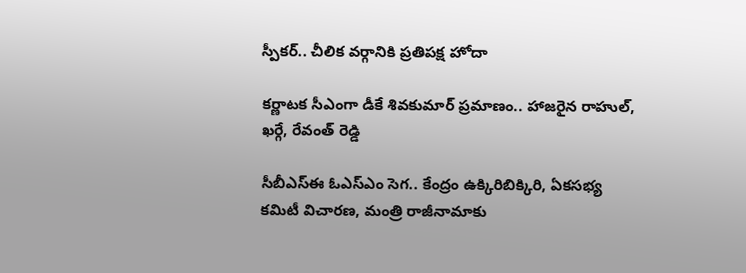స్పీకర్.. చీలిక వర్గానికి ప్రతిపక్ష హోదా

కర్ణాటక సీఎంగా డీకే శివకుమార్‌ ప్రమాణం.. హాజరైన రాహుల్, ఖర్గే, రేవంత్ రెడ్డి

సీబీఎస్ఈ ఓఎస్ఎం సెగ.. కేంద్రం ఉక్కిరిబిక్కిరి, ఏకసభ్య కమిటీ విచారణ, మంత్రి రాజీనామాకు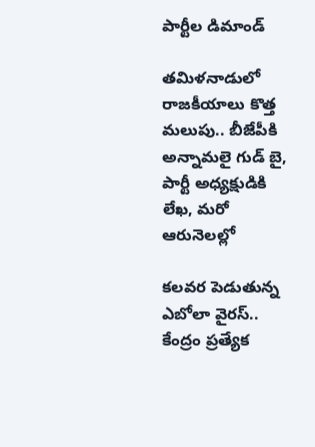పార్టీల డిమాండ్

తమిళనాడులో రాజకీయాలు కొత్త మలుపు.. బీజేపీకి అన్నామలై గుడ్ బై, పార్టీ అధ్యక్షుడికి లేఖ, మరో ఆరునెలల్లో

కలవర పెడుతున్న ఎబోలా వైరస్.. కేంద్రం ప్రత్యేక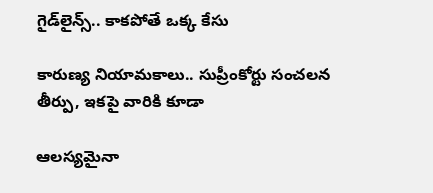గైడ్‌లైన్స్.. కాకపోతే ఒక్క కేసు

కారుణ్య నియామకాలు.. సుప్రీంకోర్టు సంచలన తీర్పు, ఇకపై వారికి కూడా

ఆలస్యమైనా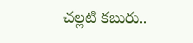చల్లటి కబురు..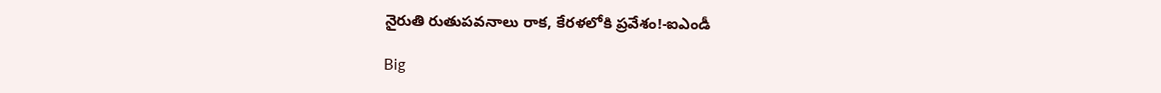నైరుతి రుతుపవనాలు రాక, కేరళలోకి ప్రవేశం!-ఐఎండీ

Big